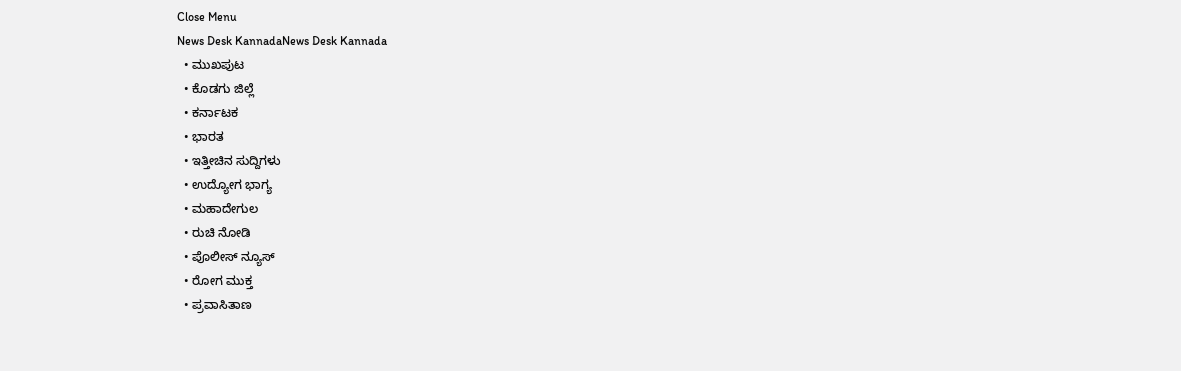Close Menu
News Desk KannadaNews Desk Kannada
  • ಮುಖಪುಟ
  • ಕೊಡಗು ಜಿಲ್ಲೆ
  • ಕರ್ನಾಟಕ
  • ಭಾರತ
  • ಇತ್ತೀಚಿನ ಸುದ್ದಿಗಳು
  • ಉದ್ಯೋಗ ಭಾಗ್ಯ
  • ಮಹಾದೇಗುಲ
  • ರುಚಿ ನೋಡಿ
  • ಪೊಲೀಸ್ ನ್ಯೂಸ್
  • ರೋಗ ಮುಕ್ತ
  • ಪ್ರವಾಸಿತಾಣ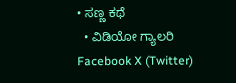• ಸಣ್ಣ ಕಥೆ
  • ವಿಡಿಯೋ ಗ್ಯಾಲರಿ
Facebook X (Twitter)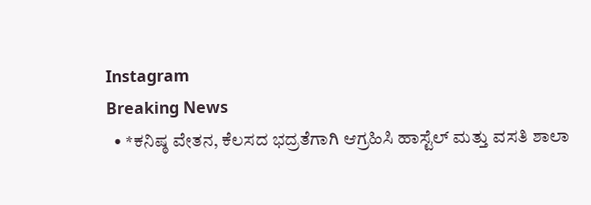Instagram
Breaking News
  • *ಕನಿಷ್ಠ ವೇತನ, ಕೆಲಸದ ಭದ್ರತೆಗಾಗಿ ಆಗ್ರಹಿಸಿ ಹಾಸ್ಟೆಲ್ ಮತ್ತು ವಸತಿ ಶಾಲಾ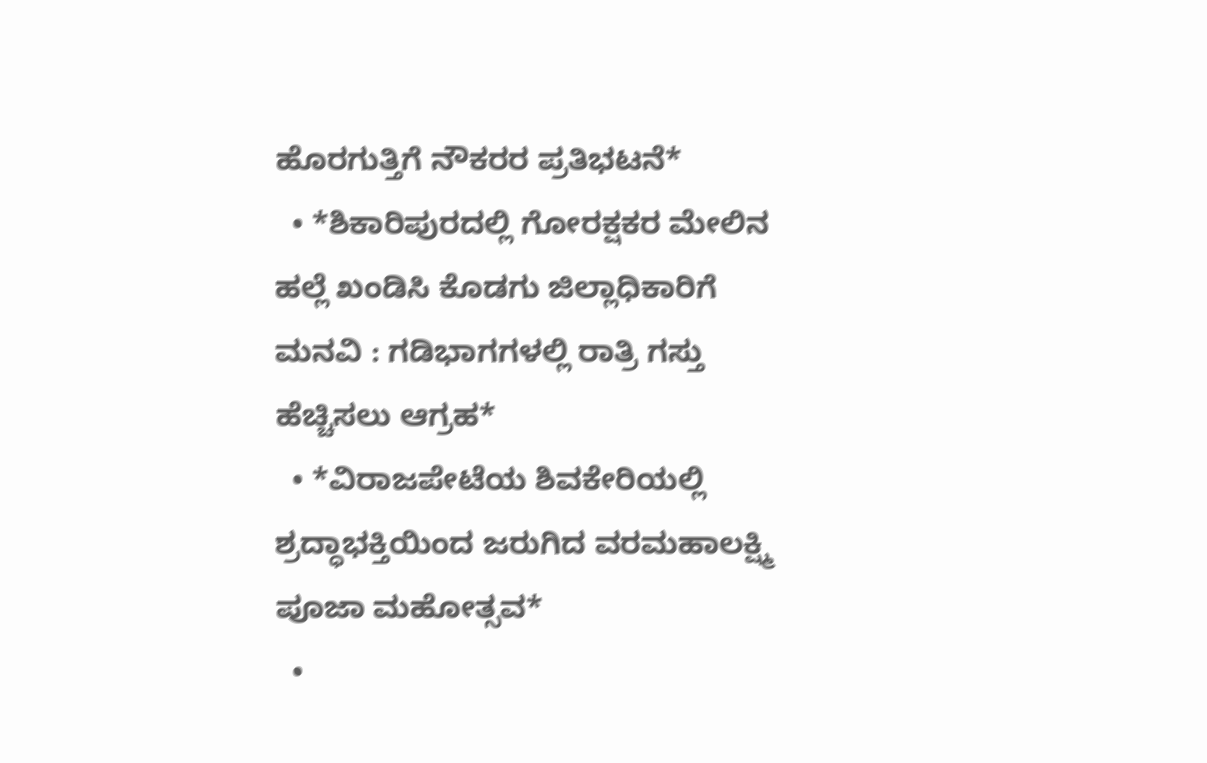ಹೊರಗುತ್ತಿಗೆ ನೌಕರರ ಪ್ರತಿಭಟನೆ*
  • *ಶಿಕಾರಿಪುರದಲ್ಲಿ ಗೋರಕ್ಷಕರ ಮೇಲಿನ ಹಲ್ಲೆ ಖಂಡಿಸಿ ಕೊಡಗು ಜಿಲ್ಲಾಧಿಕಾರಿಗೆ ಮನವಿ : ಗಡಿಭಾಗಗಳಲ್ಲಿ ರಾತ್ರಿ ಗಸ್ತು ಹೆಚ್ಚಿಸಲು ಆಗ್ರಹ*
  • *ವಿರಾಜಪೇಟೆಯ ಶಿವಕೇರಿಯಲ್ಲಿ ಶ್ರದ್ಧಾಭಕ್ತಿಯಿಂದ ಜರುಗಿದ ವರಮಹಾಲಕ್ಷ್ಮಿ ಪೂಜಾ ಮಹೋತ್ಸವ*
  •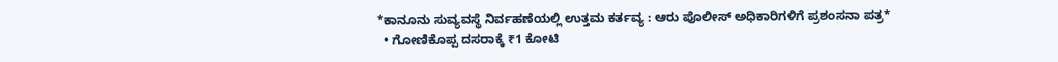*ಕಾನೂನು ಸುವ್ಯವಸ್ಥೆ ನಿರ್ವಹಣೆಯಲ್ಲಿ ಉತ್ತಮ ಕರ್ತವ್ಯ : ಆರು ಪೊಲೀಸ್ ಅಧಿಕಾರಿಗಳಿಗೆ ಪ್ರಶಂಸನಾ ಪತ್ರ*
  • ಗೋಣಿಕೊಪ್ಪ ದಸರಾಕ್ಕೆ ₹1 ಕೋಟಿ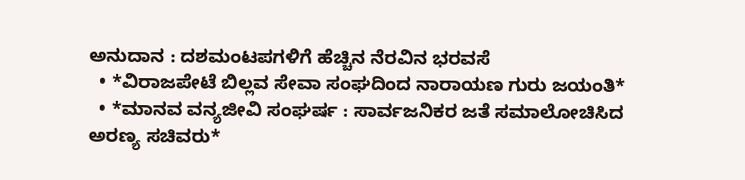ಅನುದಾನ : ದಶಮಂಟಪಗಳಿಗೆ ಹೆಚ್ಚಿನ ನೆರವಿನ ಭರವಸೆ
  • *ವಿರಾಜಪೇಟೆ ಬಿಲ್ಲವ ಸೇವಾ ಸಂಘದಿಂದ ನಾರಾಯಣ ಗುರು ಜಯಂತಿ*
  • *ಮಾನವ ವನ್ಯಜೀವಿ ಸಂಘರ್ಷ : ಸಾರ್ವಜನಿಕರ ಜತೆ ಸಮಾಲೋಚಿಸಿದ ಅರಣ್ಯ ಸಚಿವರು*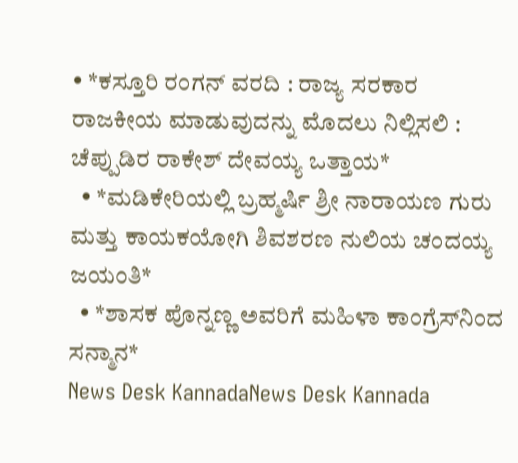• *ಕಸ್ತೂರಿ ರಂಗನ್ ವರದಿ : ರಾಜ್ಯ ಸರಕಾರ ರಾಜಕೀಯ ಮಾಡುವುದನ್ನು ಮೊದಲು ನಿಲ್ಲಿಸಲಿ : ಚೆಪ್ಪುಡಿರ ರಾಕೇಶ್ ದೇವಯ್ಯ ಒತ್ತಾಯ*
  • *ಮಡಿಕೇರಿಯಲ್ಲಿ ಬ್ರಹ್ಮರ್ಷಿ ಶ್ರೀ ನಾರಾಯಣ ಗುರು ಮತ್ತು ಕಾಯಕಯೋಗಿ ಶಿವಶರಣ ನುಲಿಯ ಚಂದಯ್ಯ ಜಯಂತಿ*
  • *ಶಾಸಕ ಪೊನ್ನಣ್ಣ ಅವರಿಗೆ ಮಹಿಳಾ ಕಾಂಗ್ರೆಸ್‌ನಿಂದ ಸನ್ಮಾನ*
News Desk KannadaNews Desk Kannada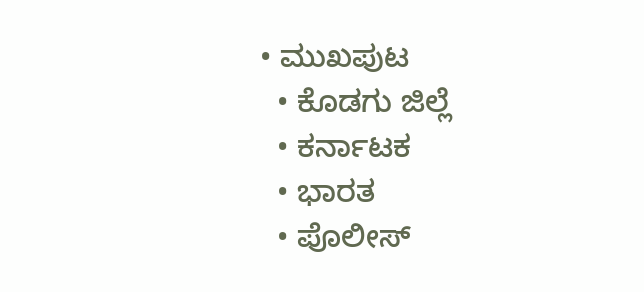• ಮುಖಪುಟ
  • ಕೊಡಗು ಜಿಲ್ಲೆ
  • ಕರ್ನಾಟಕ
  • ಭಾರತ
  • ಪೊಲೀಸ್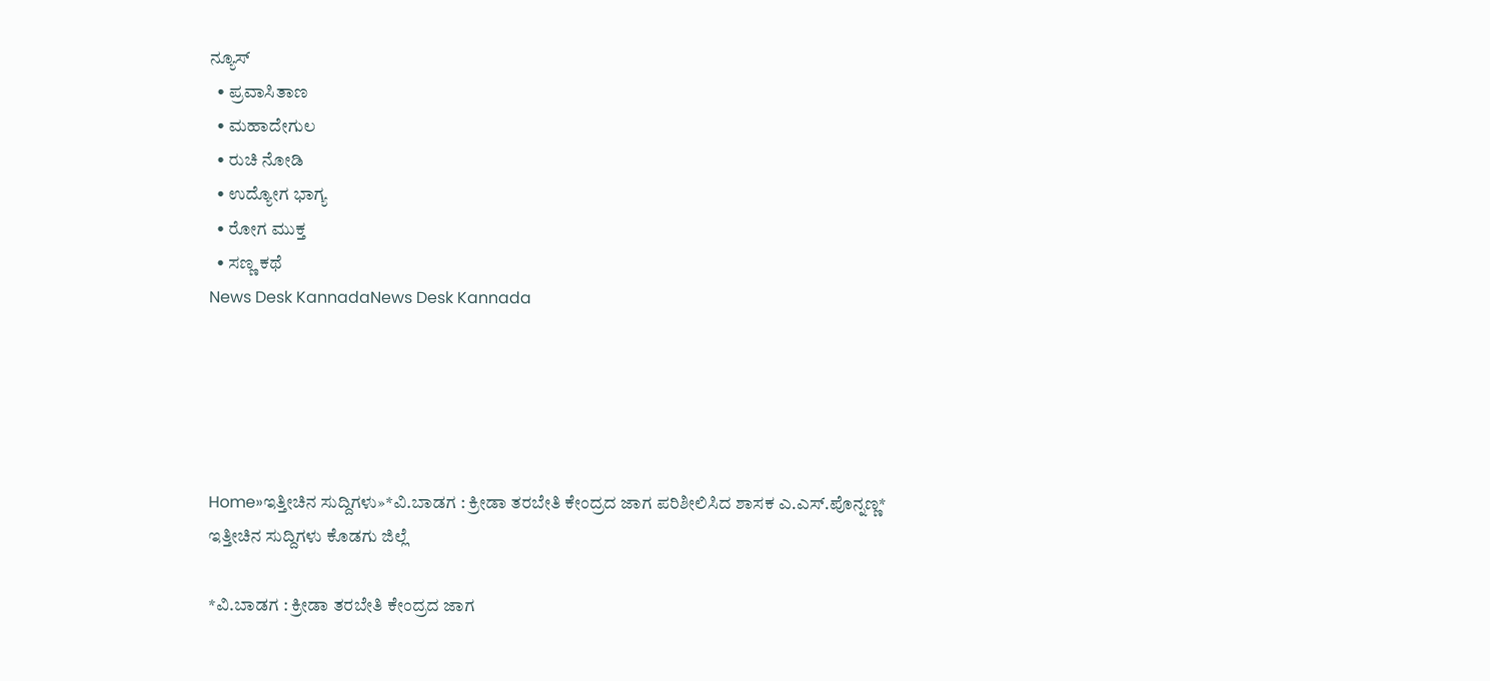ನ್ಯೂಸ್
  • ಪ್ರವಾಸಿತಾಣ
  • ಮಹಾದೇಗುಲ
  • ರುಚಿ ನೋಡಿ
  • ಉದ್ಯೋಗ ಭಾಗ್ಯ
  • ರೋಗ ಮುಕ್ತ
  • ಸಣ್ಣ ಕಥೆ
News Desk KannadaNews Desk Kannada





Home»ಇತ್ತೀಚಿನ ಸುದ್ದಿಗಳು»*ವಿ.ಬಾಡಗ : ಕ್ರೀಡಾ ತರಬೇತಿ ಕೇಂದ್ರದ ಜಾಗ ಪರಿಶೀಲಿಸಿದ ಶಾಸಕ ಎ.ಎಸ್.ಪೊನ್ನಣ್ಣ*
ಇತ್ತೀಚಿನ ಸುದ್ದಿಗಳು ಕೊಡಗು ಜಿಲ್ಲೆ

*ವಿ.ಬಾಡಗ : ಕ್ರೀಡಾ ತರಬೇತಿ ಕೇಂದ್ರದ ಜಾಗ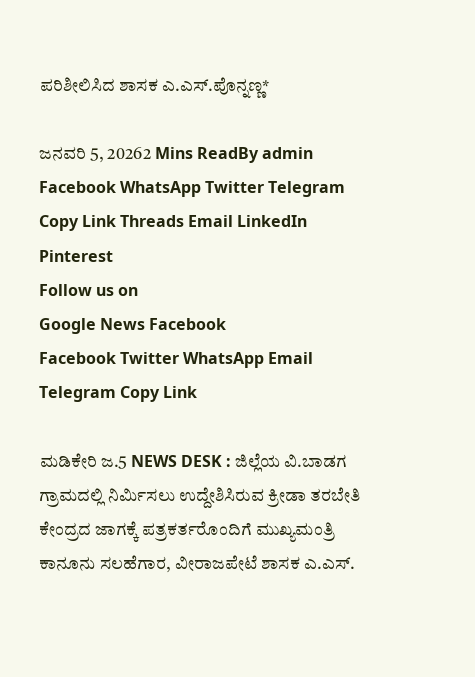ಪರಿಶೀಲಿಸಿದ ಶಾಸಕ ಎ.ಎಸ್.ಪೊನ್ನಣ್ಣ*

ಜನವರಿ 5, 20262 Mins ReadBy admin
Facebook WhatsApp Twitter Telegram Copy Link Threads Email LinkedIn Pinterest
Follow us on
Google News Facebook
Facebook Twitter WhatsApp Email Telegram Copy Link

ಮಡಿಕೇರಿ ಜ.5 NEWS DESK : ಜಿಲ್ಲೆಯ ವಿ.ಬಾಡಗ ಗ್ರಾಮದಲ್ಲಿ ನಿರ್ಮಿಸಲು ಉದ್ದೇಶಿಸಿರುವ ಕ್ರೀಡಾ ತರಬೇತಿ ಕೇಂದ್ರದ ಜಾಗಕ್ಕೆ ಪತ್ರಕರ್ತರೊಂದಿಗೆ ಮುಖ್ಯಮಂತ್ರಿ ಕಾನೂನು ಸಲಹೆಗಾರ, ವೀರಾಜಪೇಟೆ ಶಾಸಕ ಎ.ಎಸ್.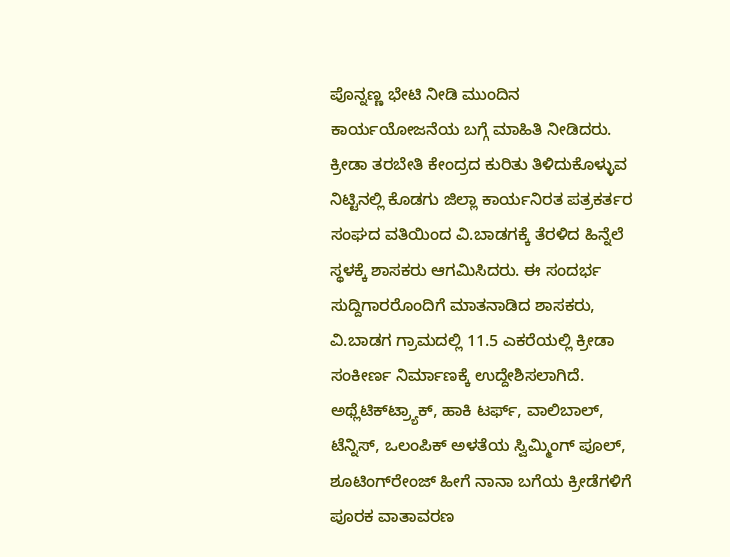ಪೊನ್ನಣ್ಣ ಭೇಟಿ ನೀಡಿ ಮುಂದಿನ ಕಾರ್ಯಯೋಜನೆಯ ಬಗ್ಗೆ ಮಾಹಿತಿ ನೀಡಿದರು. ಕ್ರೀಡಾ ತರಬೇತಿ ಕೇಂದ್ರದ ಕುರಿತು ತಿಳಿದುಕೊಳ್ಳುವ ನಿಟ್ಟಿನಲ್ಲಿ ಕೊಡಗು ಜಿಲ್ಲಾ ಕಾರ್ಯನಿರತ ಪತ್ರಕರ್ತರ ಸಂಘದ ವತಿಯಿಂದ ವಿ.ಬಾಡಗಕ್ಕೆ ತೆರಳಿದ ಹಿನ್ನೆಲೆ ಸ್ಥಳಕ್ಕೆ ಶಾಸಕರು ಆಗಮಿಸಿದರು. ಈ ಸಂದರ್ಭ ಸುದ್ದಿಗಾರರೊಂದಿಗೆ ಮಾತನಾಡಿದ ಶಾಸಕರು, ವಿ.ಬಾಡಗ ಗ್ರಾಮದಲ್ಲಿ 11.5 ಎಕರೆಯಲ್ಲಿ ಕ್ರೀಡಾ ಸಂಕೀರ್ಣ ನಿರ್ಮಾಣಕ್ಕೆ ಉದ್ದೇಶಿಸಲಾಗಿದೆ. ಅಥ್ಲೆಟಿಕ್‍ಟ್ರ್ಯಾಕ್, ಹಾಕಿ ಟರ್ಫ್, ವಾಲಿಬಾಲ್, ಟೆನ್ನಿಸ್, ಒಲಂಪಿಕ್ ಅಳತೆಯ ಸ್ವಿಮ್ಮಿಂಗ್ ಪೂಲ್, ಶೂಟಿಂಗ್‍ರೇಂಜ್ ಹೀಗೆ ನಾನಾ ಬಗೆಯ ಕ್ರೀಡೆಗಳಿಗೆ ಪೂರಕ ವಾತಾವರಣ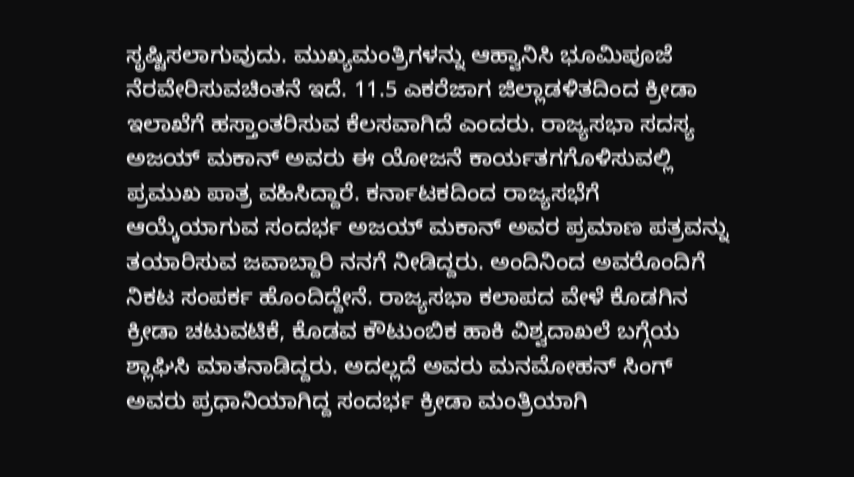ಸೃಷ್ಟಿಸಲಾಗುವುದು. ಮುಖ್ಯಮಂತ್ರಿಗಳನ್ನು ಆಹ್ವಾನಿಸಿ ಭೂಮಿಪೂಜೆ ನೆರವೇರಿಸುವಚಿಂತನೆ ಇದೆ. 11.5 ಎಕರೆಜಾಗ ಜಿಲ್ಲಾಡಳಿತದಿಂದ ಕ್ರೀಡಾ ಇಲಾಖೆಗೆ ಹಸ್ತಾಂತರಿಸುವ ಕೆಲಸವಾಗಿದೆ ಎಂದರು. ರಾಜ್ಯಸಭಾ ಸದಸ್ಯ ಅಜಯ್ ಮಕಾನ್ ಅವರು ಈ ಯೋಜನೆ ಕಾರ್ಯತಗಗೊಳಿಸುವಲ್ಲಿ ಪ್ರಮುಖ ಪಾತ್ರ ವಹಿಸಿದ್ದಾರೆ. ಕರ್ನಾಟಕದಿಂದ ರಾಜ್ಯಸಭೆಗೆ ಆಯ್ಕೆಯಾಗುವ ಸಂದರ್ಭ ಅಜಯ್ ಮಕಾನ್ ಅವರ ಪ್ರಮಾಣ ಪತ್ರವನ್ನು ತಯಾರಿಸುವ ಜವಾಬ್ದಾರಿ ನನಗೆ ನೀಡಿದ್ದರು. ಅಂದಿನಿಂದ ಅವರೊಂದಿಗೆ ನಿಕಟ ಸಂಪರ್ಕ ಹೊಂದಿದ್ದೇನೆ. ರಾಜ್ಯಸಭಾ ಕಲಾಪದ ವೇಳೆ ಕೊಡಗಿನ ಕ್ರೀಡಾ ಚಟುವಟಿಕೆ, ಕೊಡವ ಕೌಟುಂಬಿಕ ಹಾಕಿ ವಿಶ್ವದಾಖಲೆ ಬಗ್ಗೆಯ ಶ್ಲಾಘಿಸಿ ಮಾತನಾಡಿದ್ದರು. ಅದಲ್ಲದೆ ಅವರು ಮನಮೋಹನ್ ಸಿಂಗ್ ಅವರು ಪ್ರಧಾನಿಯಾಗಿದ್ದ ಸಂದರ್ಭ ಕ್ರೀಡಾ ಮಂತ್ರಿಯಾಗಿ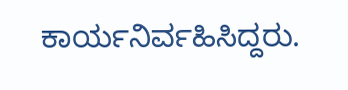ಕಾರ್ಯನಿರ್ವಹಿಸಿದ್ದರು.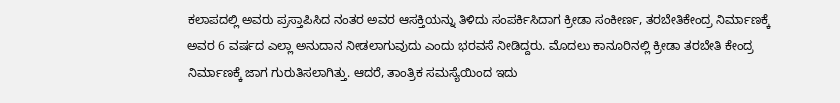ಕಲಾಪದಲ್ಲಿ ಅವರು ಪ್ರಸ್ತಾಪಿಸಿದ ನಂತರ ಅವರ ಆಸಕ್ತಿಯನ್ನು ತಿಳಿದು ಸಂಪರ್ಕಿಸಿದಾಗ ಕ್ರೀಡಾ ಸಂಕೀರ್ಣ, ತರಬೇತಿಕೇಂದ್ರ ನಿರ್ಮಾಣಕ್ಕೆ ಅವರ 6 ವರ್ಷದ ಎಲ್ಲಾ ಅನುದಾನ ನೀಡಲಾಗುವುದು ಎಂದು ಭರವಸೆ ನೀಡಿದ್ದರು. ಮೊದಲು ಕಾನೂರಿನಲ್ಲಿ ಕ್ರೀಡಾ ತರಬೇತಿ ಕೇಂದ್ರ ನಿರ್ಮಾಣಕ್ಕೆ ಜಾಗ ಗುರುತಿಸಲಾಗಿತ್ತು. ಆದರೆ, ತಾಂತ್ರಿಕ ಸಮಸ್ಯೆಯಿಂದ ಇದು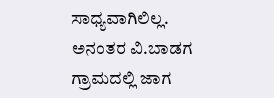ಸಾಧ್ಯವಾಗಿಲಿಲ್ಲ. ಅನಂತರ ವಿ.ಬಾಡಗ ಗ್ರಾಮದಲ್ಲಿ ಜಾಗ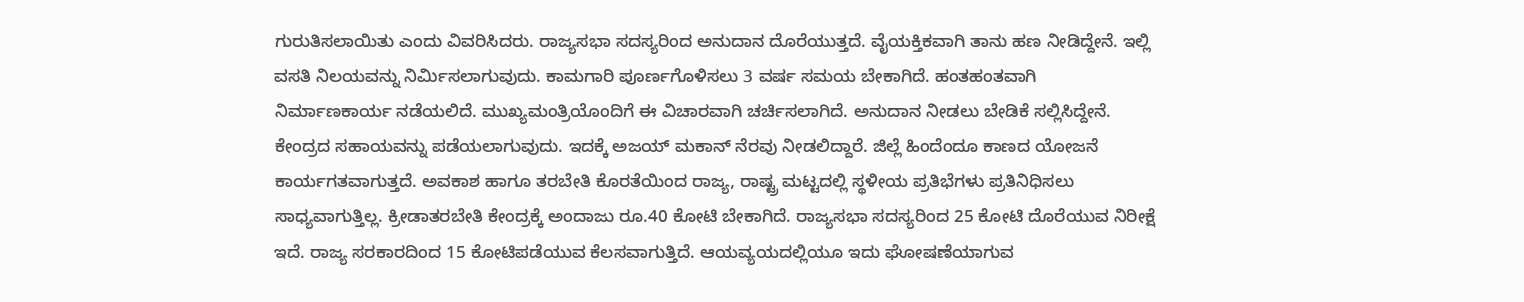ಗುರುತಿಸಲಾಯಿತು ಎಂದು ವಿವರಿಸಿದರು. ರಾಜ್ಯಸಭಾ ಸದಸ್ಯರಿಂದ ಅನುದಾನ ದೊರೆಯುತ್ತದೆ. ವೈಯಕ್ತಿಕವಾಗಿ ತಾನು ಹಣ ನೀಡಿದ್ದೇನೆ. ಇಲ್ಲಿ ವಸತಿ ನಿಲಯವನ್ನು ನಿರ್ಮಿಸಲಾಗುವುದು. ಕಾಮಗಾರಿ ಪೂರ್ಣಗೊಳಿಸಲು 3 ವರ್ಷ ಸಮಯ ಬೇಕಾಗಿದೆ. ಹಂತಹಂತವಾಗಿ ನಿರ್ಮಾಣಕಾರ್ಯ ನಡೆಯಲಿದೆ. ಮುಖ್ಯಮಂತ್ರಿಯೊಂದಿಗೆ ಈ ವಿಚಾರವಾಗಿ ಚರ್ಚಿಸಲಾಗಿದೆ. ಅನುದಾನ ನೀಡಲು ಬೇಡಿಕೆ ಸಲ್ಲಿಸಿದ್ದೇನೆ. ಕೇಂದ್ರದ ಸಹಾಯವನ್ನು ಪಡೆಯಲಾಗುವುದು. ಇದಕ್ಕೆ ಅಜಯ್ ಮಕಾನ್ ನೆರವು ನೀಡಲಿದ್ದಾರೆ. ಜಿಲ್ಲೆ ಹಿಂದೆಂದೂ ಕಾಣದ ಯೋಜನೆ ಕಾರ್ಯಗತವಾಗುತ್ತದೆ. ಅವಕಾಶ ಹಾಗೂ ತರಬೇತಿ ಕೊರತೆಯಿಂದ ರಾಜ್ಯ, ರಾಷ್ಟ್ರ ಮಟ್ಟದಲ್ಲಿ ಸ್ಥಳೀಯ ಪ್ರತಿಭೆಗಳು ಪ್ರತಿನಿಧಿಸಲು ಸಾಧ್ಯವಾಗುತ್ತಿಲ್ಲ. ಕ್ರೀಡಾತರಬೇತಿ ಕೇಂದ್ರಕ್ಕೆ ಅಂದಾಜು ರೂ.40 ಕೋಟಿ ಬೇಕಾಗಿದೆ. ರಾಜ್ಯಸಭಾ ಸದಸ್ಯರಿಂದ 25 ಕೋಟಿ ದೊರೆಯುವ ನಿರೀಕ್ಷೆ ಇದೆ. ರಾಜ್ಯ ಸರಕಾರದಿಂದ 15 ಕೋಟಿಪಡೆಯುವ ಕೆಲಸವಾಗುತ್ತಿದೆ. ಆಯವ್ಯಯದಲ್ಲಿಯೂ ಇದು ಘೋಷಣೆಯಾಗುವ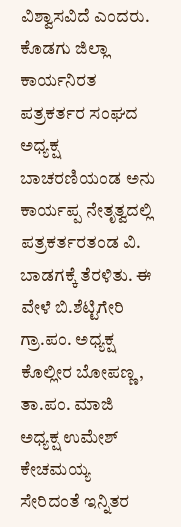ವಿಶ್ವಾಸವಿದೆ ಎಂದರು. ಕೊಡಗು ಜಿಲ್ಲಾ ಕಾರ್ಯನಿರತ ಪತ್ರಕರ್ತರ ಸಂಘದ ಅಧ್ಯಕ್ಷ ಬಾಚರಣಿಯಂಡ ಅನು ಕಾರ್ಯಪ್ಪ ನೇತೃತ್ವದಲ್ಲಿ ಪತ್ರಕರ್ತರತಂಡ ವಿ. ಬಾಡಗಕ್ಕೆ ತೆರಳಿತು. ಈ ವೇಳೆ ಬಿ.ಶೆಟ್ಟಿಗೇರಿ ಗ್ರಾ.ಪಂ. ಅಧ್ಯಕ್ಷ ಕೊಲ್ಲೀರ ಬೋಪಣ್ಣ, ತಾ.ಪಂ. ಮಾಜಿ ಅಧ್ಯಕ್ಷ ಉಮೇಶ್ ಕೇಚಮಯ್ಯ ಸೇರಿದಂತೆ ಇನ್ನಿತರ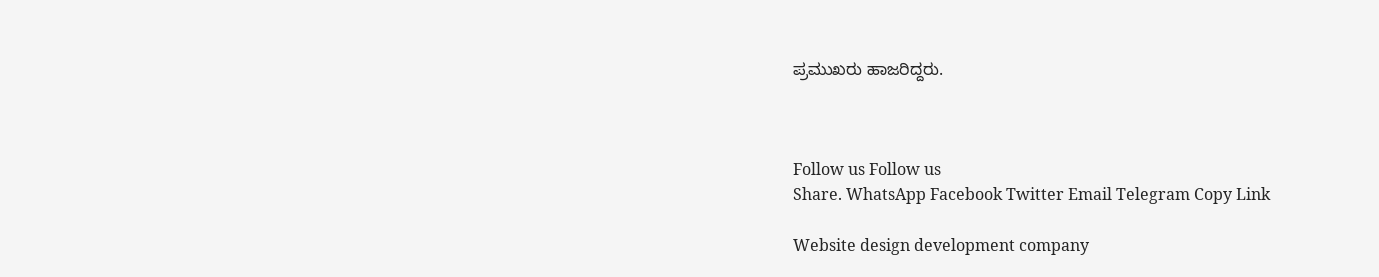ಪ್ರಮುಖರು ಹಾಜರಿದ್ದರು.



Follow us Follow us
Share. WhatsApp Facebook Twitter Email Telegram Copy Link

Website design development company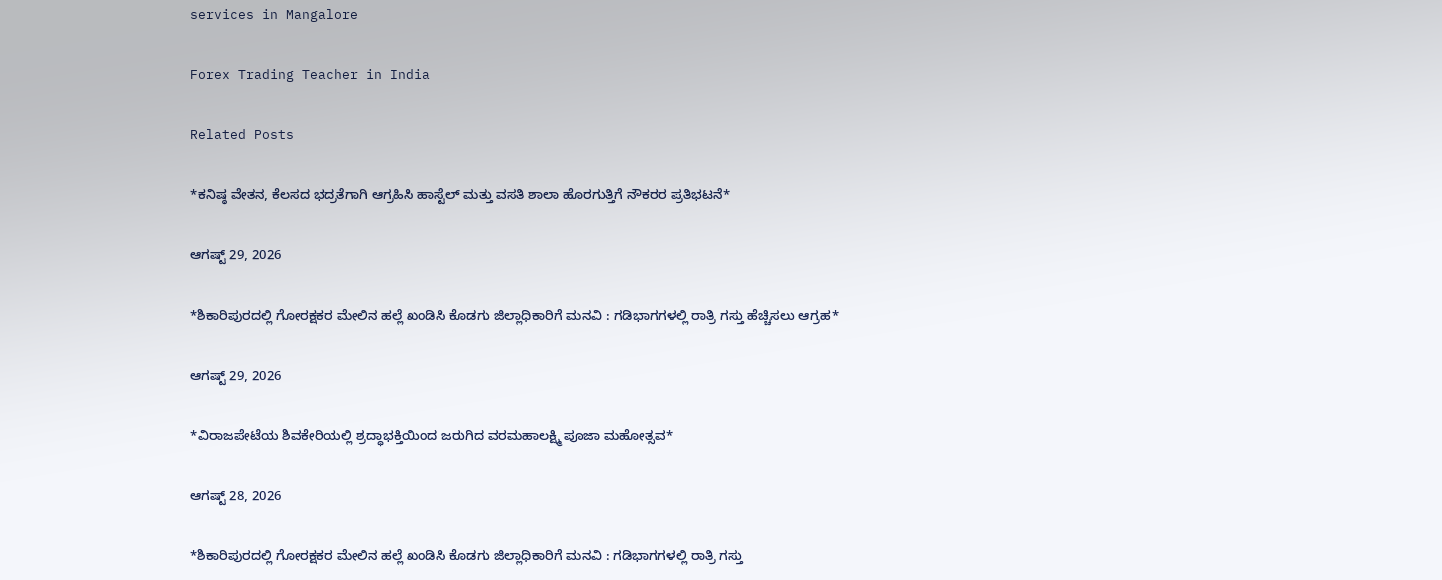services in Mangalore

Forex Trading Teacher in India

Related Posts

*ಕನಿಷ್ಠ ವೇತನ, ಕೆಲಸದ ಭದ್ರತೆಗಾಗಿ ಆಗ್ರಹಿಸಿ ಹಾಸ್ಟೆಲ್ ಮತ್ತು ವಸತಿ ಶಾಲಾ ಹೊರಗುತ್ತಿಗೆ ನೌಕರರ ಪ್ರತಿಭಟನೆ*

ಆಗಷ್ಟ್ 29, 2026

*ಶಿಕಾರಿಪುರದಲ್ಲಿ ಗೋರಕ್ಷಕರ ಮೇಲಿನ ಹಲ್ಲೆ ಖಂಡಿಸಿ ಕೊಡಗು ಜಿಲ್ಲಾಧಿಕಾರಿಗೆ ಮನವಿ : ಗಡಿಭಾಗಗಳಲ್ಲಿ ರಾತ್ರಿ ಗಸ್ತು ಹೆಚ್ಚಿಸಲು ಆಗ್ರಹ*

ಆಗಷ್ಟ್ 29, 2026

*ವಿರಾಜಪೇಟೆಯ ಶಿವಕೇರಿಯಲ್ಲಿ ಶ್ರದ್ಧಾಭಕ್ತಿಯಿಂದ ಜರುಗಿದ ವರಮಹಾಲಕ್ಷ್ಮಿ ಪೂಜಾ ಮಹೋತ್ಸವ*

ಆಗಷ್ಟ್ 28, 2026

*ಶಿಕಾರಿಪುರದಲ್ಲಿ ಗೋರಕ್ಷಕರ ಮೇಲಿನ ಹಲ್ಲೆ ಖಂಡಿಸಿ ಕೊಡಗು ಜಿಲ್ಲಾಧಿಕಾರಿಗೆ ಮನವಿ : ಗಡಿಭಾಗಗಳಲ್ಲಿ ರಾತ್ರಿ ಗಸ್ತು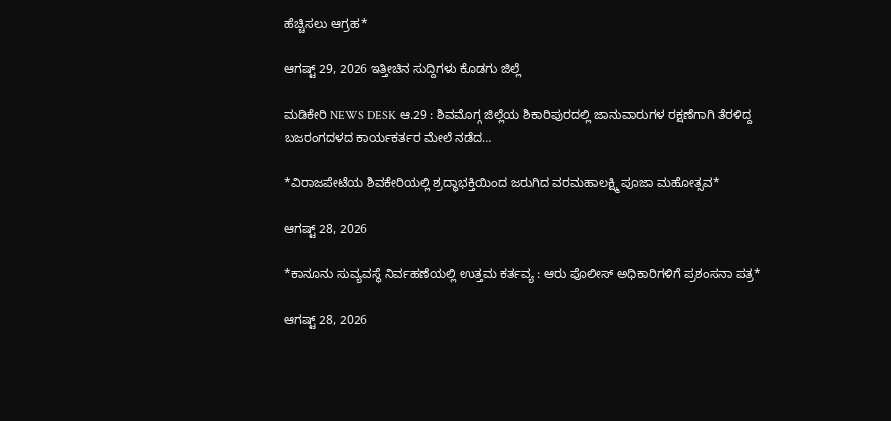ಹೆಚ್ಚಿಸಲು ಆಗ್ರಹ*

ಆಗಷ್ಟ್ 29, 2026 ಇತ್ತೀಚಿನ ಸುದ್ದಿಗಳು ಕೊಡಗು ಜಿಲ್ಲೆ

ಮಡಿಕೇರಿ NEWS DESK ಆ.29 : ಶಿವಮೊಗ್ಗ ಜಿಲ್ಲೆಯ ಶಿಕಾರಿಪುರದಲ್ಲಿ ಜಾನುವಾರುಗಳ ರಕ್ಷಣೆಗಾಗಿ ತೆರಳಿದ್ದ ಬಜರಂಗದಳದ ಕಾರ್ಯಕರ್ತರ ಮೇಲೆ ನಡೆದ…

*ವಿರಾಜಪೇಟೆಯ ಶಿವಕೇರಿಯಲ್ಲಿ ಶ್ರದ್ಧಾಭಕ್ತಿಯಿಂದ ಜರುಗಿದ ವರಮಹಾಲಕ್ಷ್ಮಿ ಪೂಜಾ ಮಹೋತ್ಸವ*

ಆಗಷ್ಟ್ 28, 2026

*ಕಾನೂನು ಸುವ್ಯವಸ್ಥೆ ನಿರ್ವಹಣೆಯಲ್ಲಿ ಉತ್ತಮ ಕರ್ತವ್ಯ : ಆರು ಪೊಲೀಸ್ ಅಧಿಕಾರಿಗಳಿಗೆ ಪ್ರಶಂಸನಾ ಪತ್ರ*

ಆಗಷ್ಟ್ 28, 2026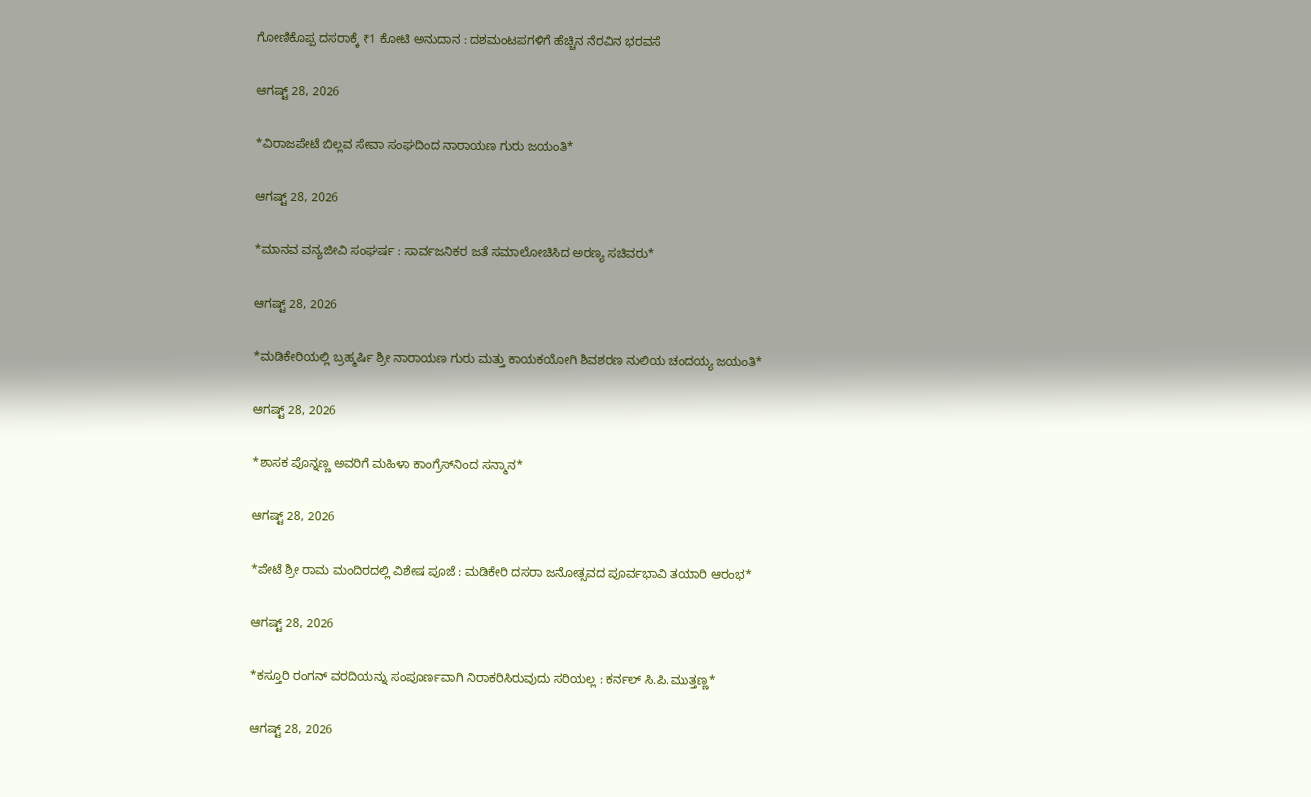ಗೋಣಿಕೊಪ್ಪ ದಸರಾಕ್ಕೆ ₹1 ಕೋಟಿ ಅನುದಾನ : ದಶಮಂಟಪಗಳಿಗೆ ಹೆಚ್ಚಿನ ನೆರವಿನ ಭರವಸೆ

ಆಗಷ್ಟ್ 28, 2026

*ವಿರಾಜಪೇಟೆ ಬಿಲ್ಲವ ಸೇವಾ ಸಂಘದಿಂದ ನಾರಾಯಣ ಗುರು ಜಯಂತಿ*

ಆಗಷ್ಟ್ 28, 2026

*ಮಾನವ ವನ್ಯಜೀವಿ ಸಂಘರ್ಷ : ಸಾರ್ವಜನಿಕರ ಜತೆ ಸಮಾಲೋಚಿಸಿದ ಅರಣ್ಯ ಸಚಿವರು*

ಆಗಷ್ಟ್ 28, 2026

*ಮಡಿಕೇರಿಯಲ್ಲಿ ಬ್ರಹ್ಮರ್ಷಿ ಶ್ರೀ ನಾರಾಯಣ ಗುರು ಮತ್ತು ಕಾಯಕಯೋಗಿ ಶಿವಶರಣ ನುಲಿಯ ಚಂದಯ್ಯ ಜಯಂತಿ*

ಆಗಷ್ಟ್ 28, 2026

*ಶಾಸಕ ಪೊನ್ನಣ್ಣ ಅವರಿಗೆ ಮಹಿಳಾ ಕಾಂಗ್ರೆಸ್‌ನಿಂದ ಸನ್ಮಾನ*

ಆಗಷ್ಟ್ 28, 2026

*ಪೇಟೆ ಶ್ರೀ ರಾಮ ಮಂದಿರದಲ್ಲಿ ವಿಶೇಷ ಪೂಜೆ : ಮಡಿಕೇರಿ ದಸರಾ ಜನೋತ್ಸವದ ಪೂರ್ವಭಾವಿ ತಯಾರಿ ಆರಂಭ*

ಆಗಷ್ಟ್ 28, 2026

*ಕಸ್ತೂರಿ ರಂಗನ್ ವರದಿಯನ್ನು ಸಂಪೂರ್ಣವಾಗಿ ನಿರಾಕರಿಸಿರುವುದು ಸರಿಯಲ್ಲ : ಕರ್ನಲ್ ಸಿ.ಪಿ.ಮುತ್ತಣ್ಣ*

ಆಗಷ್ಟ್ 28, 2026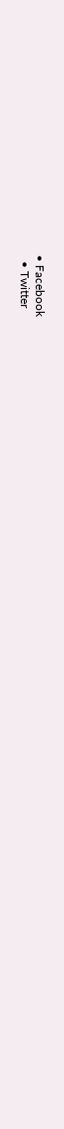• Facebook
  • Twitter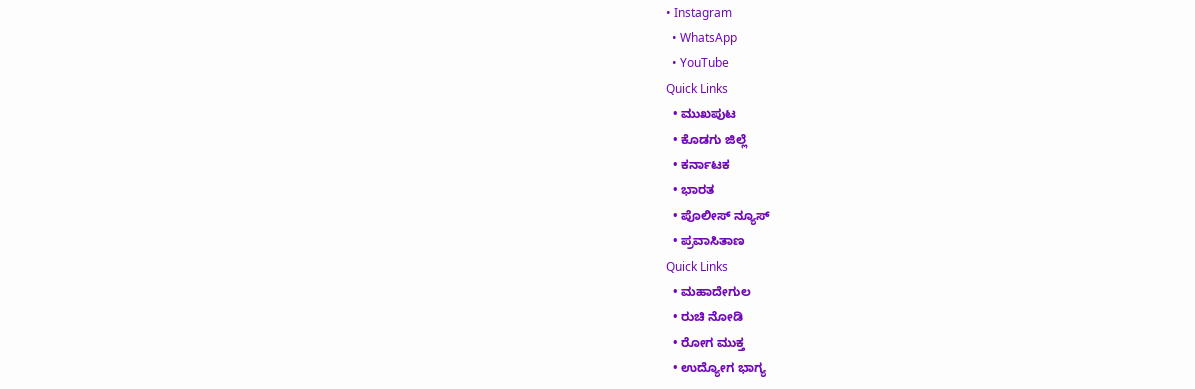• Instagram
  • WhatsApp
  • YouTube
Quick Links
  • ಮುಖಪುಟ
  • ಕೊಡಗು ಜಿಲ್ಲೆ
  • ಕರ್ನಾಟಕ
  • ಭಾರತ
  • ಪೊಲೀಸ್ ನ್ಯೂಸ್
  • ಪ್ರವಾಸಿತಾಣ
Quick Links
  • ಮಹಾದೇಗುಲ
  • ರುಚಿ ನೋಡಿ
  • ರೋಗ ಮುಕ್ತ
  • ಉದ್ಯೋಗ ಭಾಗ್ಯ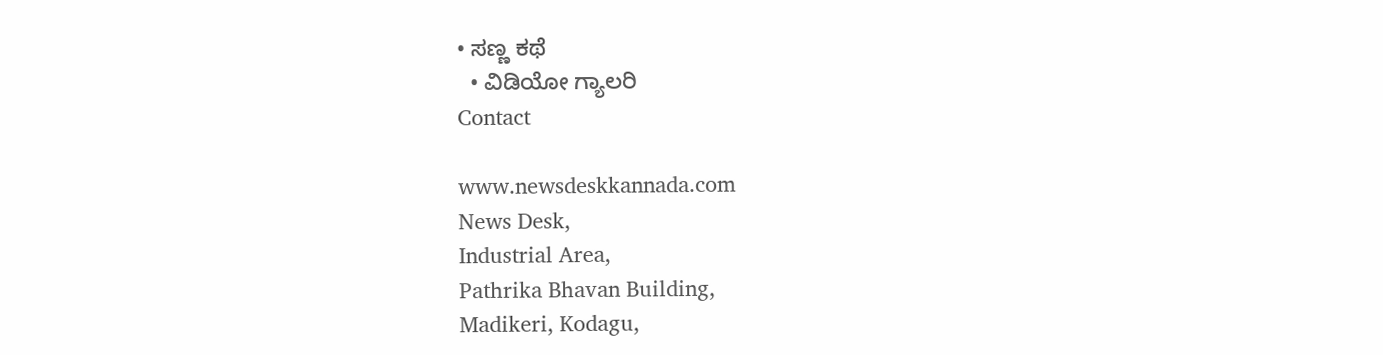• ಸಣ್ಣ ಕಥೆ
  • ವಿಡಿಯೋ ಗ್ಯಾಲರಿ
Contact

www.newsdeskkannada.com
News Desk,
Industrial Area,
Pathrika Bhavan Building,
Madikeri, Kodagu,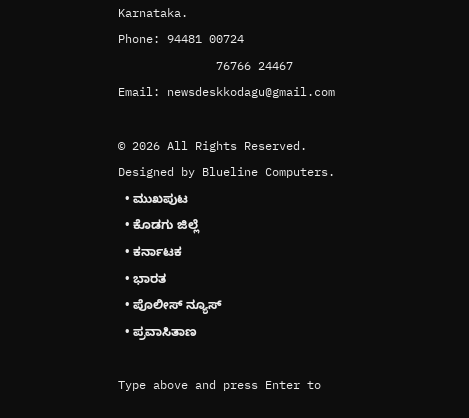Karnataka.
Phone: 94481 00724
              76766 24467
Email: newsdeskkodagu@gmail.com

© 2026 All Rights Reserved. Designed by Blueline Computers.
  • ಮುಖಪುಟ
  • ಕೊಡಗು ಜಿಲ್ಲೆ
  • ಕರ್ನಾಟಕ
  • ಭಾರತ
  • ಪೊಲೀಸ್ ನ್ಯೂಸ್
  • ಪ್ರವಾಸಿತಾಣ

Type above and press Enter to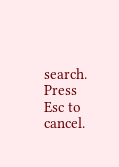search. Press Esc to cancel.